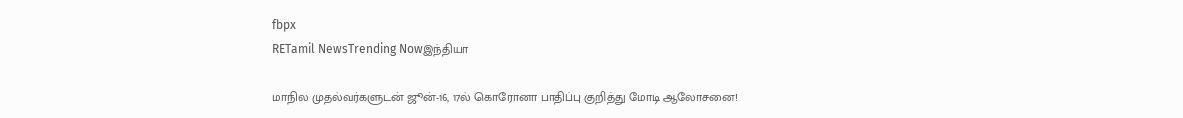fbpx
RETamil NewsTrending Nowஇந்தியா

மாநில முதல்வர்களுடன் ஜூன்-16, 17ல் கொரோனா பாதிப்பு குறித்து மோடி ஆலோசனை!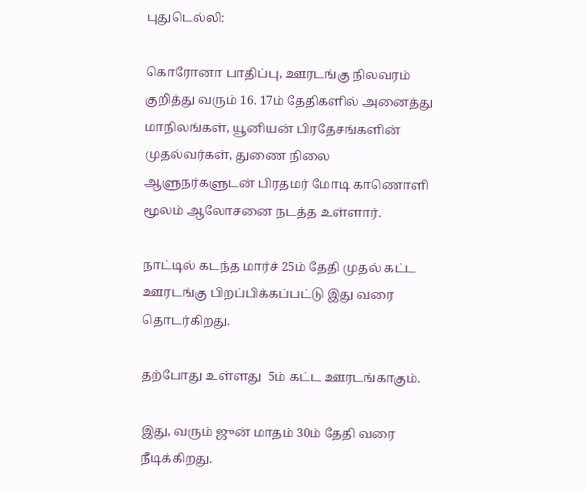புதுடெல்லி:

கொரோனா பாதிப்பு, ஊரடங்கு நிலவரம் குறித்து வரும் 16. 17ம் தேதிகளில் அனைத்து மாநிலங்கள், யூனியன் பிரதேசங்களின் முதல்வர்கள், துணை நிலை ஆளுநர்களுடன் பிரதமர் மோடி காணொளி மூலம் ஆலோசனை நடத்த உள்ளார்.

நாட்டில் கடந்த மார்ச் 25ம் தேதி முதல் கட்ட ஊரடங்கு பிறப்பிக்கப்பட்டு இது வரை தொடர்கிறது.

தற்போது உள்ளது  5ம் கட்ட ஊரடங்காகும்.

இது, வரும் ஜுன் மாதம் 30ம் தேதி வரை  நீடிக்கிறது.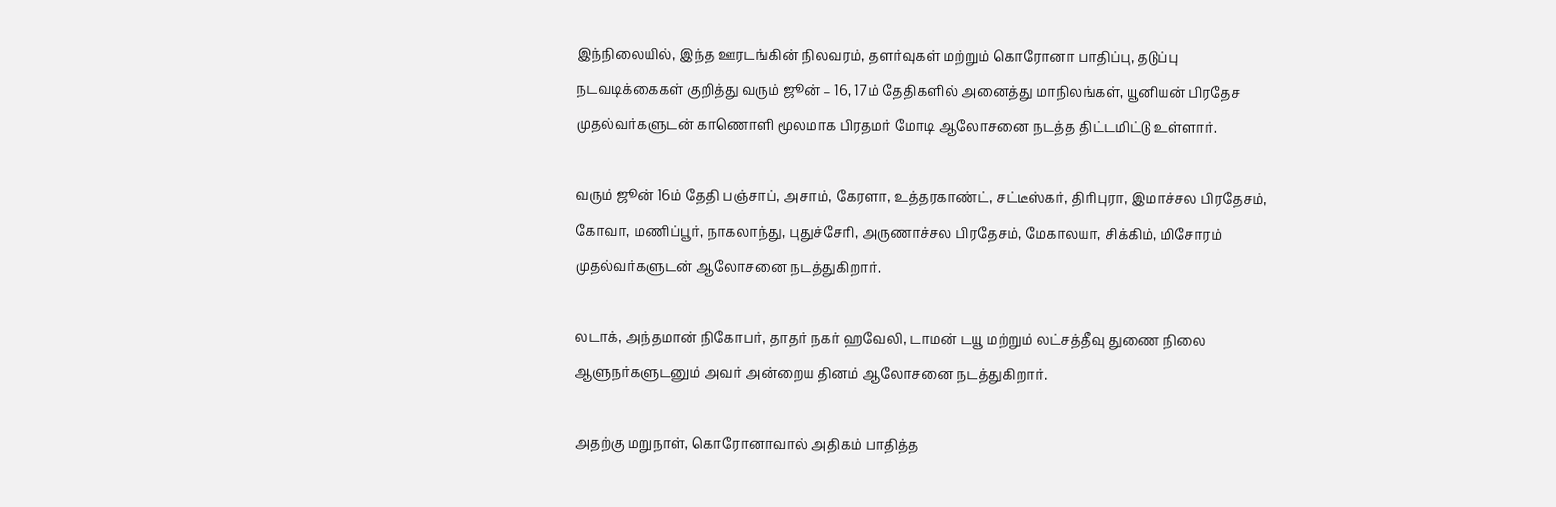இந்நிலையில், இந்த ஊரடங்கின் நிலவரம், தளர்வுகள் மற்றும் கொரோனா பாதிப்பு, தடுப்பு நடவடிக்கைகள் குறித்து வரும் ஜூன் – 16, 17ம் தேதிகளில் அனைத்து மாநிலங்கள், யூனியன் பிரதேச முதல்வர்களுடன் காணொளி மூலமாக பிரதமர் மோடி ஆலோசனை நடத்த திட்டமிட்டு உள்ளார்.

வரும் ஜூன் 16ம் தேதி பஞ்சாப், அசாம், கேரளா, உத்தரகாண்ட், சட்டீஸ்கர், திரிபுரா, இமாச்சல பிரதேசம், கோவா, மணிப்பூர், நாகலாந்து, புதுச்சேரி, அருணாச்சல பிரதேசம், மேகாலயா, சிக்கிம், மிசோரம் முதல்வர்களுடன் ஆலோசனை நடத்துகிறார்.

லடாக், அந்தமான் நிகோபர், தாதர் நகர் ஹவேலி, டாமன் டயூ மற்றும் லட்சத்தீவு துணை நிலை ஆளுநர்களுடனும் அவர் அன்றைய தினம் ஆலோசனை நடத்துகிறார்.

அதற்கு மறுநாள், கொரோனாவால் அதிகம் பாதித்த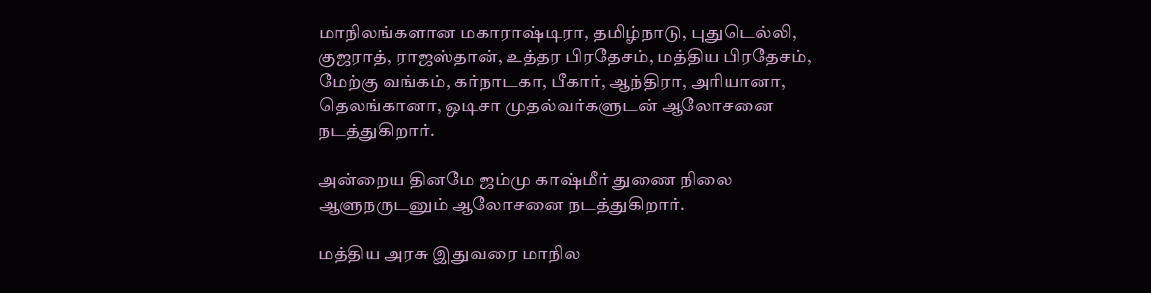மாநிலங்களான மகாராஷ்டிரா, தமிழ்நாடு, புதுடெல்லி, குஜராத், ராஜஸ்தான், உத்தர பிரதேசம், மத்திய பிரதேசம், மேற்கு வங்கம், கர்நாடகா, பீகார், ஆந்திரா, அரியானா,  தெலங்கானா, ஒடிசா முதல்வர்களுடன் ஆலோசனை நடத்துகிறார்.

அன்றைய தினமே ஜம்மு காஷ்மீர் துணை நிலை ஆளுநருடனும் ஆலோசனை நடத்துகிறார்.

மத்திய அரசு இதுவரை மாநில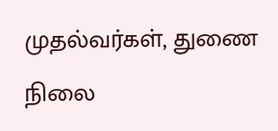முதல்வர்கள், துணை நிலை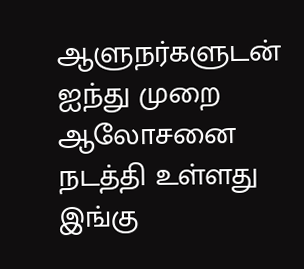ஆளுநர்களுடன் ஐந்து முறை ஆலோசனை நடத்தி உள்ளது இங்கு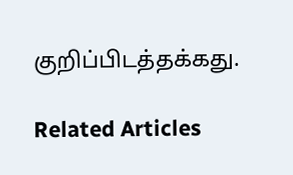குறிப்பிடத்தக்கது.

Related Articles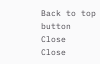Back to top button
Close
Close